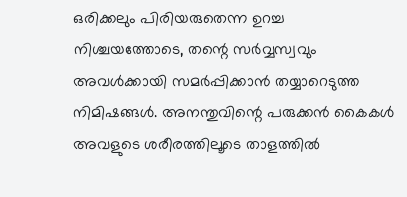ഒരിക്കലും പിരിയരുതെന്ന ഉറച്ച നിശ്ചയത്തോടെ, തന്റെ സർവ്വസ്വവും അവൾക്കായി സമർപ്പിക്കാൻ തയ്യാറെടുത്ത നിമിഷങ്ങൾ. അനന്തുവിന്റെ പരുക്കൻ കൈകൾ അവളുടെ ശരീരത്തിലൂടെ താളത്തിൽ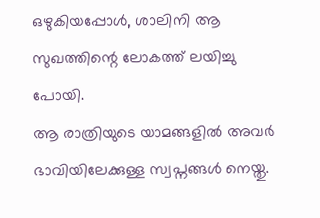ഒഴുകിയപ്പോൾ, ശാലിനി ആ സുഖത്തിന്റെ ലോകത്ത് ലയിച്ചു പോയി.
ആ രാത്രിയുടെ യാമങ്ങളിൽ അവർ ഭാവിയിലേക്കുള്ള സ്വപ്നങ്ങൾ നെയ്തു.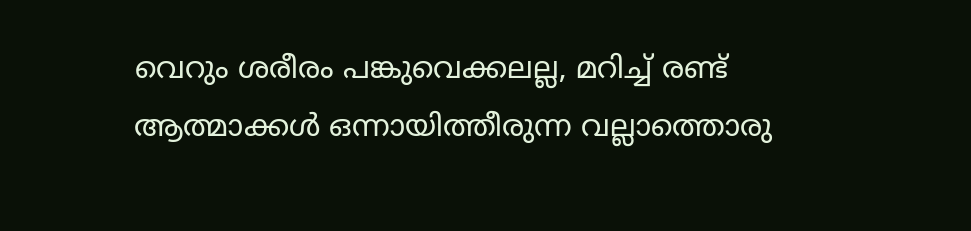വെറും ശരീരം പങ്കുവെക്കലല്ല, മറിച്ച് രണ്ട് ആത്മാക്കൾ ഒന്നായിത്തീരുന്ന വല്ലാത്തൊരു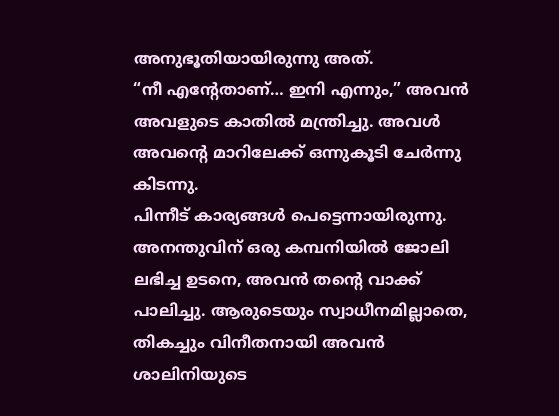അനുഭൂതിയായിരുന്നു അത്.
“നീ എന്റേതാണ്… ഇനി എന്നും,” അവൻ അവളുടെ കാതിൽ മന്ത്രിച്ചു. അവൾ അവന്റെ മാറിലേക്ക് ഒന്നുകൂടി ചേർന്നു കിടന്നു.
പിന്നീട് കാര്യങ്ങൾ പെട്ടെന്നായിരുന്നു. അനന്തുവിന് ഒരു കമ്പനിയിൽ ജോലി ലഭിച്ച ഉടനെ, അവൻ തന്റെ വാക്ക് പാലിച്ചു. ആരുടെയും സ്വാധീനമില്ലാതെ, തികച്ചും വിനീതനായി അവൻ ശാലിനിയുടെ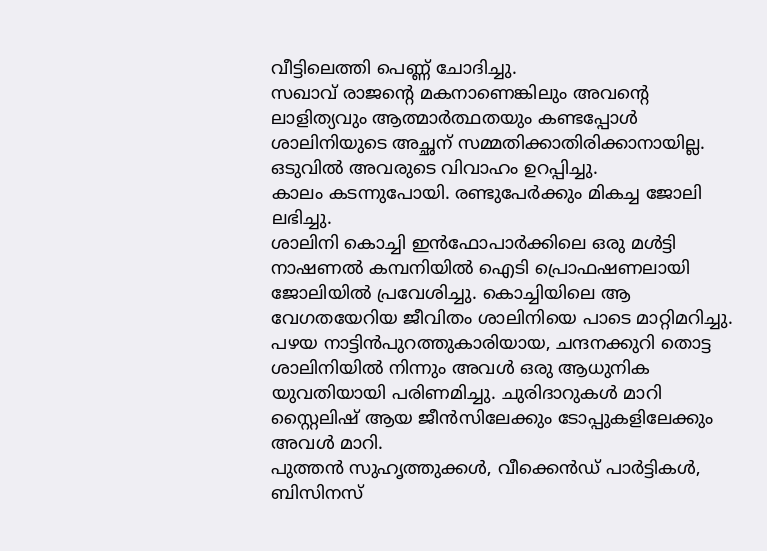വീട്ടിലെത്തി പെണ്ണ് ചോദിച്ചു.
സഖാവ് രാജന്റെ മകനാണെങ്കിലും അവന്റെ ലാളിത്യവും ആത്മാർത്ഥതയും കണ്ടപ്പോൾ ശാലിനിയുടെ അച്ഛന് സമ്മതിക്കാതിരിക്കാനായില്ല. ഒടുവിൽ അവരുടെ വിവാഹം ഉറപ്പിച്ചു.
കാലം കടന്നുപോയി. രണ്ടുപേർക്കും മികച്ച ജോലി ലഭിച്ചു.
ശാലിനി കൊച്ചി ഇൻഫോപാർക്കിലെ ഒരു മൾട്ടി നാഷണൽ കമ്പനിയിൽ ഐടി പ്രൊഫഷണലായി ജോലിയിൽ പ്രവേശിച്ചു. കൊച്ചിയിലെ ആ വേഗതയേറിയ ജീവിതം ശാലിനിയെ പാടെ മാറ്റിമറിച്ചു.
പഴയ നാട്ടിൻപുറത്തുകാരിയായ, ചന്ദനക്കുറി തൊട്ട ശാലിനിയിൽ നിന്നും അവൾ ഒരു ആധുനിക യുവതിയായി പരിണമിച്ചു. ചുരിദാറുകൾ മാറി സ്റ്റൈലിഷ് ആയ ജീൻസിലേക്കും ടോപ്പുകളിലേക്കും അവൾ മാറി.
പുത്തൻ സുഹൃത്തുക്കൾ, വീക്കെൻഡ് പാർട്ടികൾ, ബിസിനസ്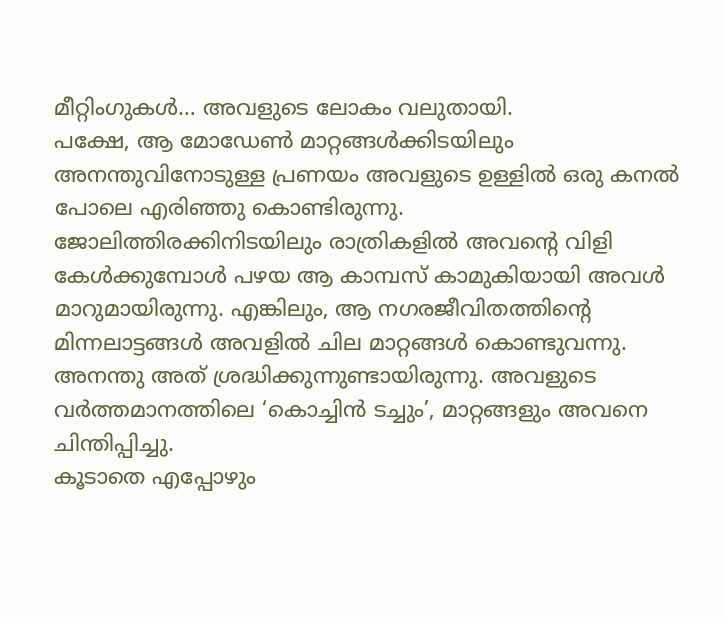മീറ്റിംഗുകൾ… അവളുടെ ലോകം വലുതായി.
പക്ഷേ, ആ മോഡേൺ മാറ്റങ്ങൾക്കിടയിലും അനന്തുവിനോടുള്ള പ്രണയം അവളുടെ ഉള്ളിൽ ഒരു കനൽ പോലെ എരിഞ്ഞു കൊണ്ടിരുന്നു.
ജോലിത്തിരക്കിനിടയിലും രാത്രികളിൽ അവന്റെ വിളി കേൾക്കുമ്പോൾ പഴയ ആ കാമ്പസ് കാമുകിയായി അവൾ മാറുമായിരുന്നു. എങ്കിലും, ആ നഗരജീവിതത്തിന്റെ മിന്നലാട്ടങ്ങൾ അവളിൽ ചില മാറ്റങ്ങൾ കൊണ്ടുവന്നു. അനന്തു അത് ശ്രദ്ധിക്കുന്നുണ്ടായിരുന്നു. അവളുടെ വർത്തമാനത്തിലെ ‘കൊച്ചിൻ ടച്ചും’, മാറ്റങ്ങളും അവനെ ചിന്തിപ്പിച്ചു.
കൂടാതെ എപ്പോഴും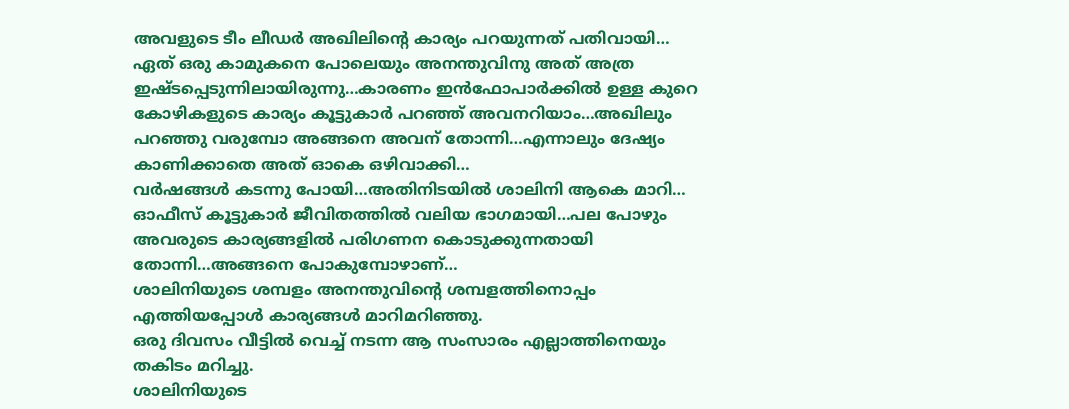അവളുടെ ടീം ലീഡർ അഖിലിൻ്റെ കാര്യം പറയുന്നത് പതിവായി…
ഏത് ഒരു കാമുകനെ പോലെയും അനന്തുവിനു അത് അത്ര ഇഷ്ടപ്പെടുന്നിലായിരുന്നു…കാരണം ഇൻഫോപാർക്കിൽ ഉള്ള കുറെ കോഴികളുടെ കാര്യം കൂട്ടുകാർ പറഞ്ഞ് അവനറിയാം…അഖിലും പറഞ്ഞു വരുമ്പോ അങ്ങനെ അവന് തോന്നി…എന്നാലും ദേഷ്യം കാണിക്കാതെ അത് ഓകെ ഒഴിവാക്കി…
വർഷങ്ങൾ കടന്നു പോയി…അതിനിടയിൽ ശാലിനി ആകെ മാറി… ഓഫീസ് കൂട്ടുകാർ ജീവിതത്തിൽ വലിയ ഭാഗമായി…പല പോഴും അവരുടെ കാര്യങ്ങളിൽ പരിഗണന കൊടുക്കുന്നതായി തോന്നി…അങ്ങനെ പോകുമ്പോഴാണ്…
ശാലിനിയുടെ ശമ്പളം അനന്തുവിന്റെ ശമ്പളത്തിനൊപ്പം എത്തിയപ്പോൾ കാര്യങ്ങൾ മാറിമറിഞ്ഞു.
ഒരു ദിവസം വീട്ടിൽ വെച്ച് നടന്ന ആ സംസാരം എല്ലാത്തിനെയും തകിടം മറിച്ചു.
ശാലിനിയുടെ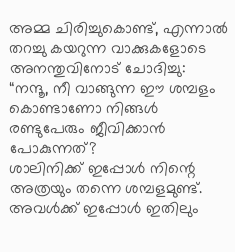അമ്മ ചിരിച്ചുകൊണ്ട്, എന്നാൽ തറച്ചു കയറുന്ന വാക്കുകളോടെ അനന്തുവിനോട് ചോദിച്ചു:
“നന്ദൂ, നീ വാങ്ങുന്ന ഈ ശമ്പളം കൊണ്ടാണോ നിങ്ങൾ രണ്ടുപേരും ജീവിക്കാൻ പോകുന്നത്?
ശാലിനിക്ക് ഇപ്പോൾ നിന്റെ അത്രയും തന്നെ ശമ്പളമുണ്ട്. അവൾക്ക് ഇപ്പോൾ ഇതിലും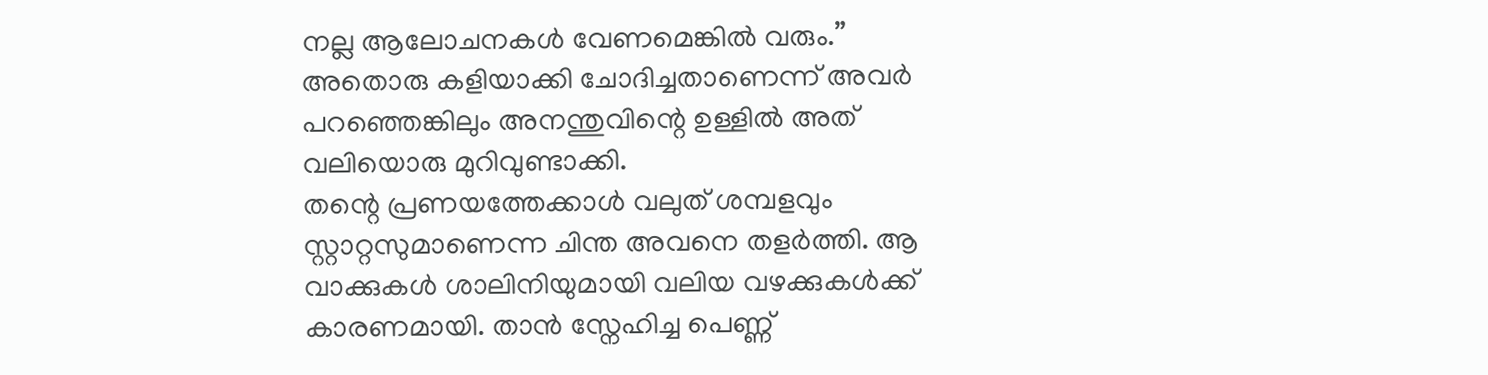നല്ല ആലോചനകൾ വേണമെങ്കിൽ വരും.”
അതൊരു കളിയാക്കി ചോദിച്ചതാണെന്ന് അവർ പറഞ്ഞെങ്കിലും അനന്തുവിന്റെ ഉള്ളിൽ അത് വലിയൊരു മുറിവുണ്ടാക്കി.
തന്റെ പ്രണയത്തേക്കാൾ വലുത് ശമ്പളവും സ്റ്റാറ്റസുമാണെന്ന ചിന്ത അവനെ തളർത്തി. ആ വാക്കുകൾ ശാലിനിയുമായി വലിയ വഴക്കുകൾക്ക് കാരണമായി. താൻ സ്നേഹിച്ച പെണ്ണ്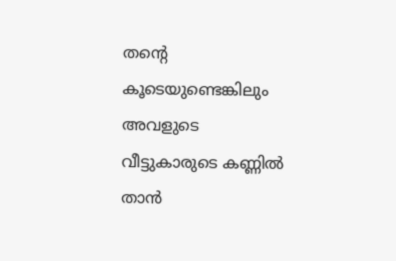തന്റെ കൂടെയുണ്ടെങ്കിലും അവളുടെ വീട്ടുകാരുടെ കണ്ണിൽ താൻ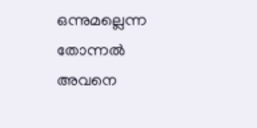ഒന്നുമല്ലെന്ന തോന്നൽ അവനെ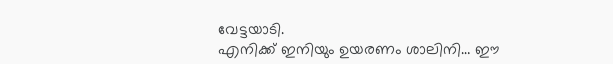വേട്ടയാടി.
എനിക്ക് ഇനിയും ഉയരണം ശാലിനി… ഈ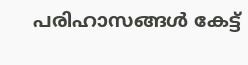പരിഹാസങ്ങൾ കേട്ട്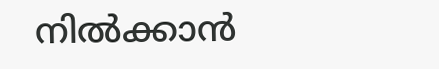നിൽക്കാൻ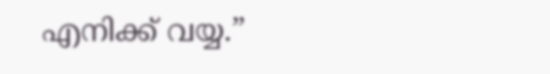എനിക്ക് വയ്യ.”